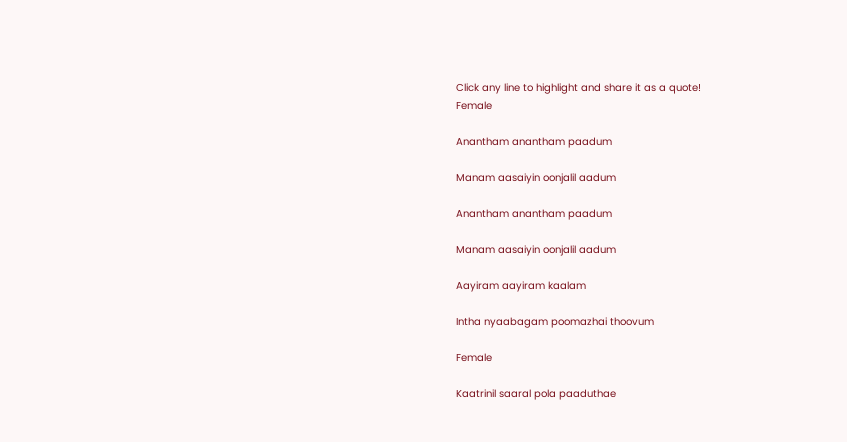Click any line to highlight and share it as a quote!
Female

Anantham anantham paadum

Manam aasaiyin oonjalil aadum

Anantham anantham paadum

Manam aasaiyin oonjalil aadum

Aayiram aayiram kaalam

Intha nyaabagam poomazhai thoovum

Female

Kaatrinil saaral pola paaduthae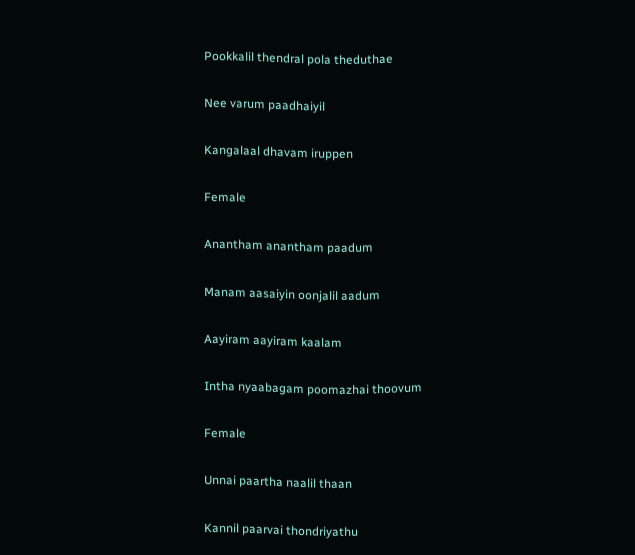Pookkalil thendral pola theduthae

Nee varum paadhaiyil

Kangalaal dhavam iruppen

Female

Anantham anantham paadum

Manam aasaiyin oonjalil aadum

Aayiram aayiram kaalam

Intha nyaabagam poomazhai thoovum

Female

Unnai paartha naalil thaan

Kannil paarvai thondriyathu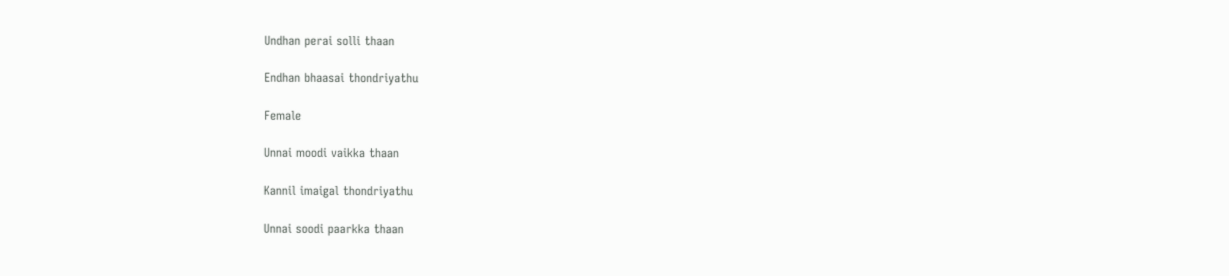Undhan perai solli thaan

Endhan bhaasai thondriyathu

Female

Unnai moodi vaikka thaan

Kannil imaigal thondriyathu

Unnai soodi paarkka thaan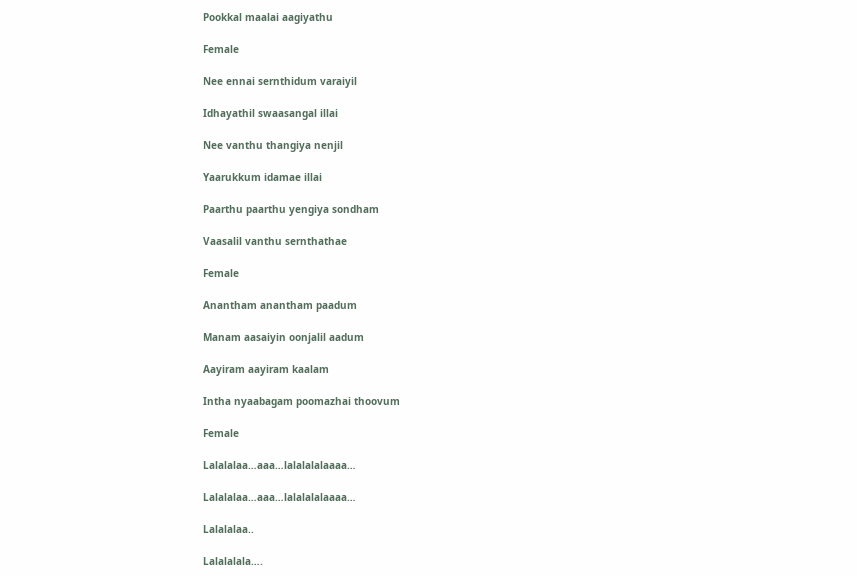Pookkal maalai aagiyathu

Female

Nee ennai sernthidum varaiyil

Idhayathil swaasangal illai

Nee vanthu thangiya nenjil

Yaarukkum idamae illai

Paarthu paarthu yengiya sondham

Vaasalil vanthu sernthathae

Female

Anantham anantham paadum

Manam aasaiyin oonjalil aadum

Aayiram aayiram kaalam

Intha nyaabagam poomazhai thoovum

Female

Lalalalaa…aaa…lalalalalaaaa…

Lalalalaa…aaa…lalalalalaaaa…

Lalalalaa..

Lalalalala….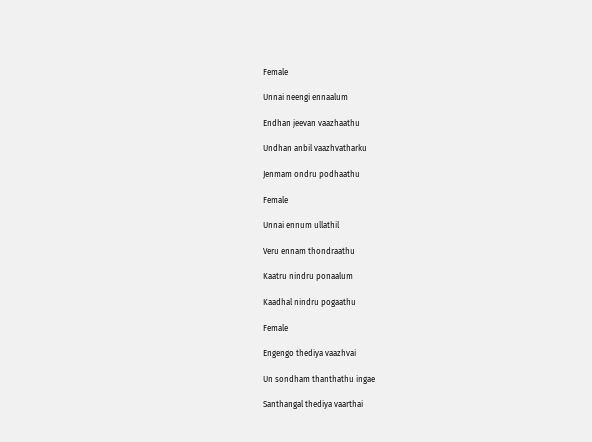Female

Unnai neengi ennaalum

Endhan jeevan vaazhaathu

Undhan anbil vaazhvatharku

Jenmam ondru podhaathu

Female

Unnai ennum ullathil

Veru ennam thondraathu

Kaatru nindru ponaalum

Kaadhal nindru pogaathu

Female

Engengo thediya vaazhvai

Un sondham thanthathu ingae

Santhangal thediya vaarthai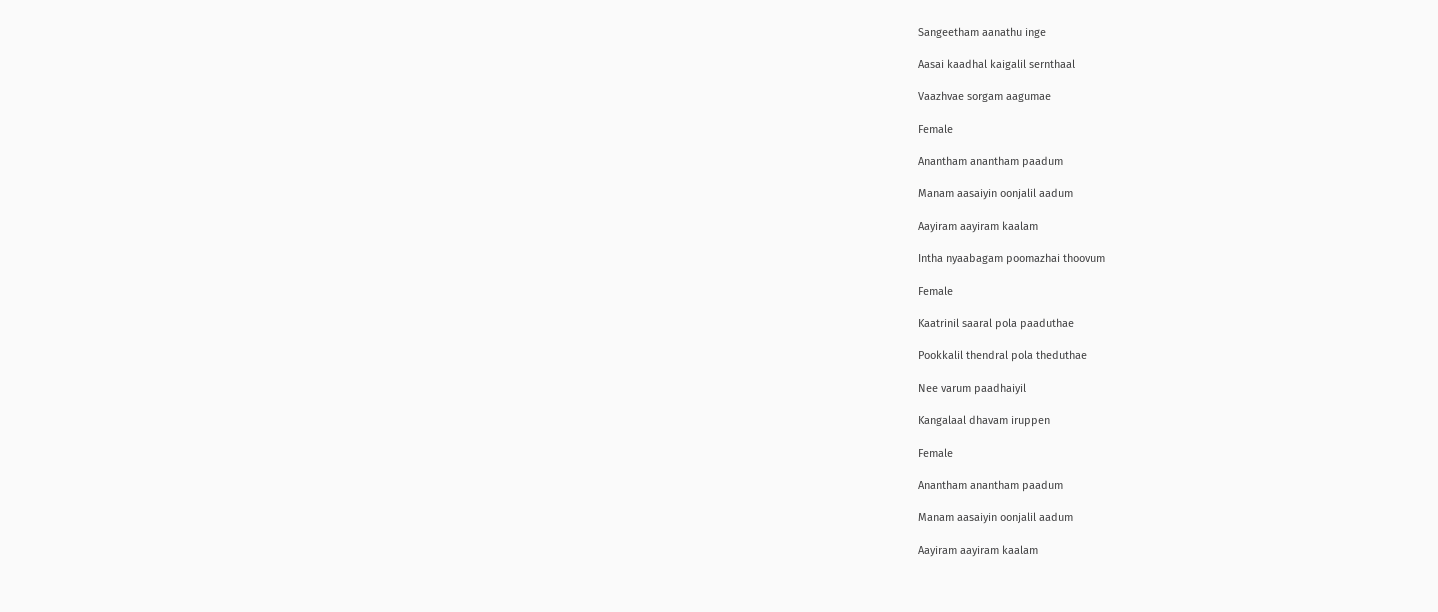Sangeetham aanathu inge

Aasai kaadhal kaigalil sernthaal

Vaazhvae sorgam aagumae

Female

Anantham anantham paadum

Manam aasaiyin oonjalil aadum

Aayiram aayiram kaalam

Intha nyaabagam poomazhai thoovum

Female

Kaatrinil saaral pola paaduthae

Pookkalil thendral pola theduthae

Nee varum paadhaiyil

Kangalaal dhavam iruppen

Female

Anantham anantham paadum

Manam aasaiyin oonjalil aadum

Aayiram aayiram kaalam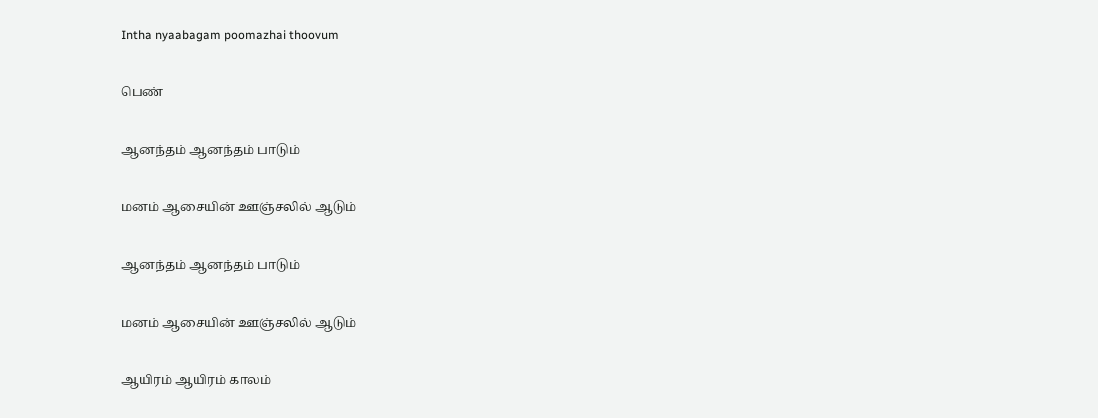Intha nyaabagam poomazhai thoovum

பெண்

ஆனந்தம் ஆனந்தம் பாடும்

மனம் ஆசையின் ஊஞ்சலில் ஆடும்

ஆனந்தம் ஆனந்தம் பாடும்

மனம் ஆசையின் ஊஞ்சலில் ஆடும்

ஆயிரம் ஆயிரம் காலம்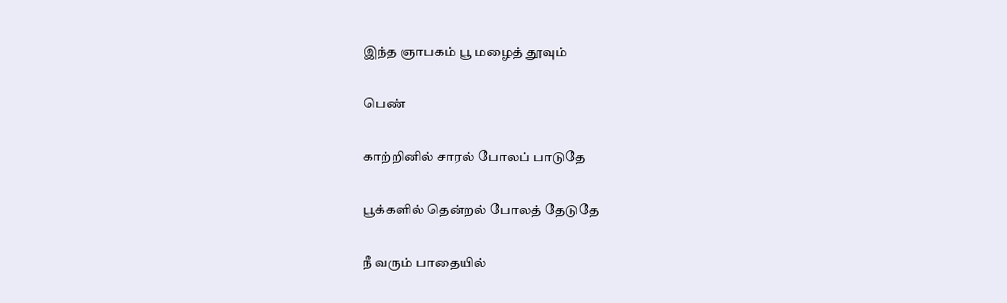இந்த ஞாபகம் பூ மழைத் தூவும்

பெண்

காற்றினில் சாரல் போலப் பாடுதே

பூக்களில் தென்றல் போலத் தேடுதே

நீ வரும் பாதையில்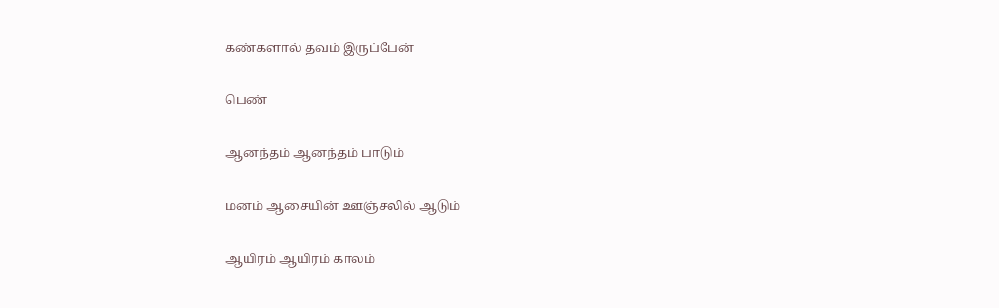கண்களால் தவம் இருப்பேன்

பெண்

ஆனந்தம் ஆனந்தம் பாடும்

மனம் ஆசையின் ஊஞ்சலில் ஆடும்

ஆயிரம் ஆயிரம் காலம்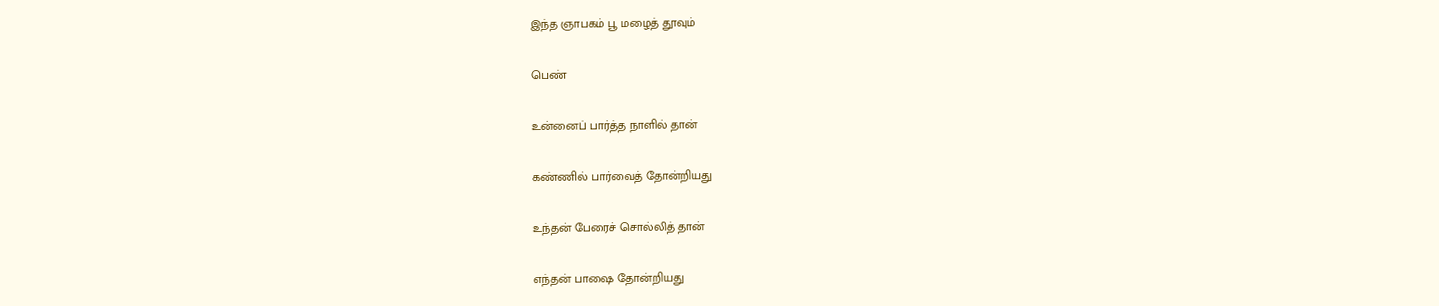இந்த ஞாபகம் பூ மழைத் தூவும்

பெண்

உன்னைப் பார்த்த நாளில் தான்

கண்ணில் பார்வைத் தோன்றியது

உந்தன் பேரைச் சொல்லித் தான்

எந்தன் பாஷை தோன்றியது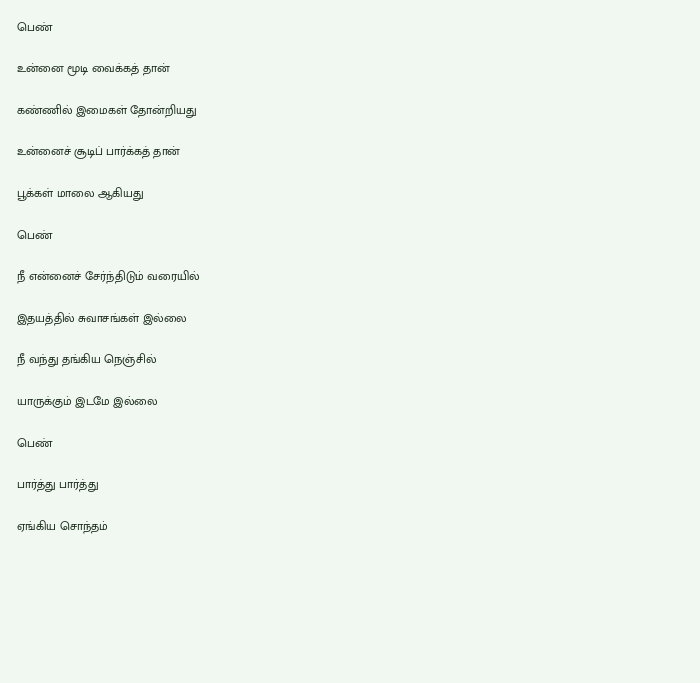பெண்

உன்னை மூடி வைக்கத் தான்

கண்ணில் இமைகள் தோன்றியது

உன்னைச் சூடிப் பார்க்கத் தான்

பூக்கள் மாலை ஆகியது

பெண்

நீ என்னைச் சேர்ந்திடும் வரையில்

இதயத்தில் சுவாசங்கள் இல்லை

நீ வந்து தங்கிய நெஞ்சில்

யாருக்கும் இடமே இல்லை

பெண்

பார்த்து பார்த்து

ஏங்கிய சொந்தம்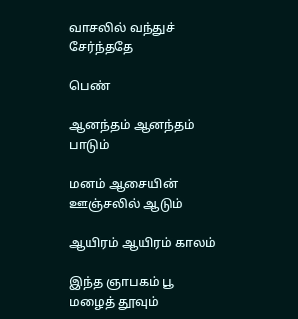வாசலில் வந்துச் சேர்ந்ததே

பெண்

ஆனந்தம் ஆனந்தம் பாடும்

மனம் ஆசையின் ஊஞ்சலில் ஆடும்

ஆயிரம் ஆயிரம் காலம்

இந்த ஞாபகம் பூ மழைத் தூவும்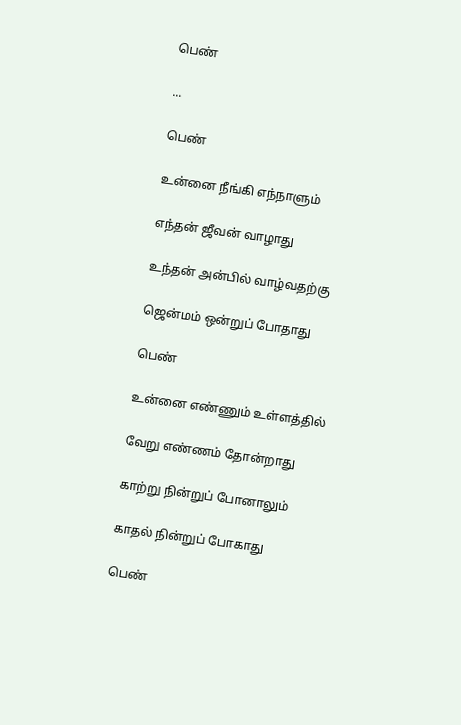பெண்

...

பெண்

உன்னை நீங்கி எந்நாளும்

எந்தன் ஜீவன் வாழாது

உந்தன் அன்பில் வாழ்வதற்கு

ஜென்மம் ஒன்றுப் போதாது

பெண்

உன்னை எண்ணும் உள்ளத்தில்

வேறு எண்ணம் தோன்றாது

காற்று நின்றுப் போனாலும்

காதல் நின்றுப் போகாது

பெண்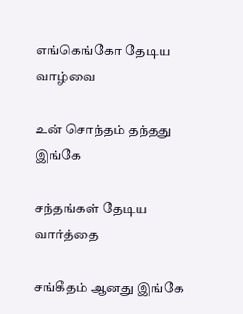எங்கெங்கோ தேடிய வாழ்வை

உன் சொந்தம் தந்தது இங்கே

சந்தங்கள் தேடிய வார்த்தை

சங்கீதம் ஆனது இங்கே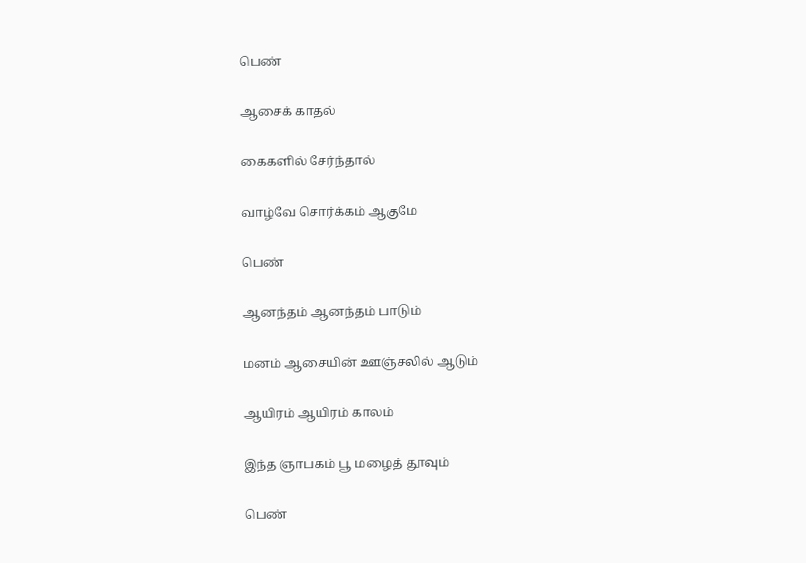பெண்

ஆசைக் காதல்

கைகளில் சேர்ந்தால்

வாழ்வே சொர்க்கம் ஆகுமே

பெண்

ஆனந்தம் ஆனந்தம் பாடும்

மனம் ஆசையின் ஊஞ்சலில் ஆடும்

ஆயிரம் ஆயிரம் காலம்

இந்த ஞாபகம் பூ மழைத் தூவும்

பெண்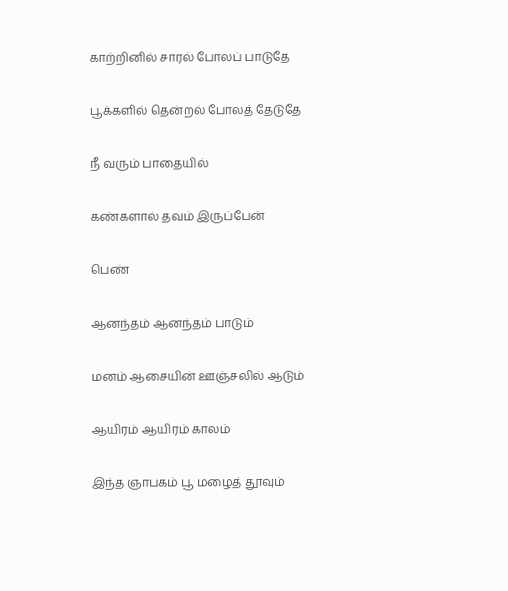காற்றினில் சாரல் போலப் பாடுதே

பூக்களில் தென்றல் போலத் தேடுதே

நீ வரும் பாதையில்

கண்களால் தவம் இருப்பேன்

பெண்

ஆனந்தம் ஆனந்தம் பாடும்

மனம் ஆசையின் ஊஞ்சலில் ஆடும்

ஆயிரம் ஆயிரம் காலம்

இந்த ஞாபகம் பூ மழைத் தூவும்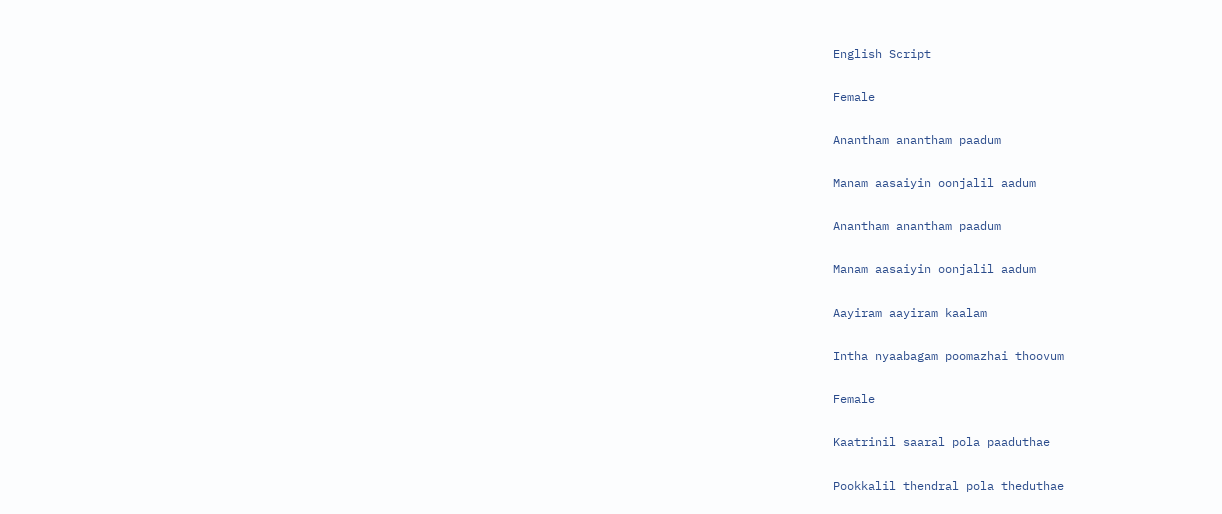English Script

Female

Anantham anantham paadum

Manam aasaiyin oonjalil aadum

Anantham anantham paadum

Manam aasaiyin oonjalil aadum

Aayiram aayiram kaalam

Intha nyaabagam poomazhai thoovum

Female

Kaatrinil saaral pola paaduthae

Pookkalil thendral pola theduthae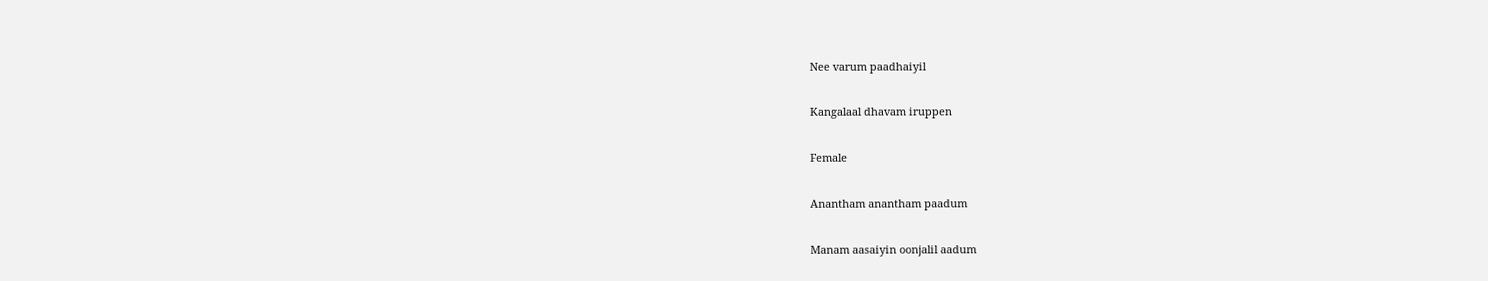Nee varum paadhaiyil

Kangalaal dhavam iruppen

Female

Anantham anantham paadum

Manam aasaiyin oonjalil aadum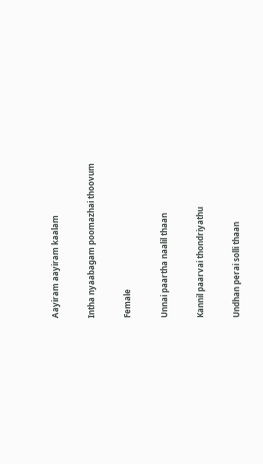Aayiram aayiram kaalam

Intha nyaabagam poomazhai thoovum

Female

Unnai paartha naalil thaan

Kannil paarvai thondriyathu

Undhan perai solli thaan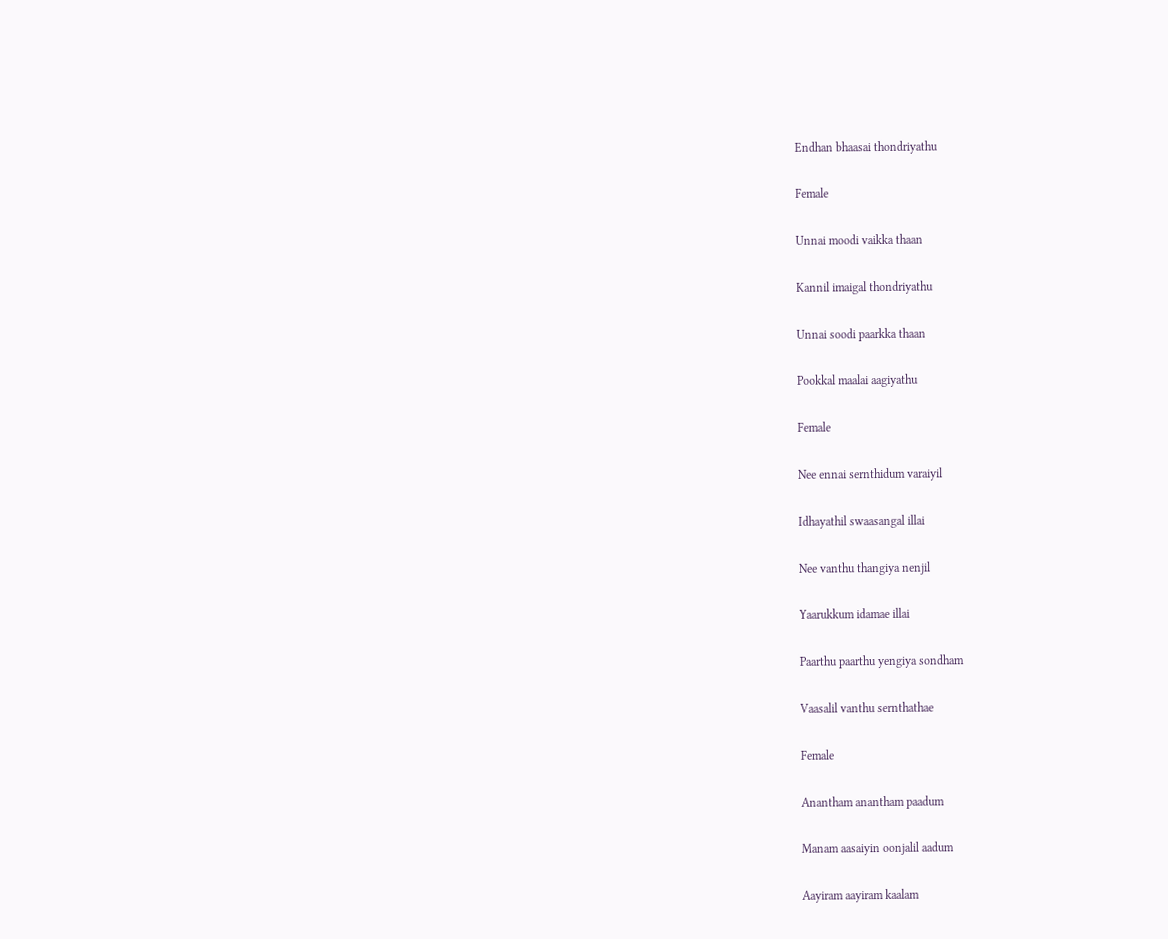Endhan bhaasai thondriyathu

Female

Unnai moodi vaikka thaan

Kannil imaigal thondriyathu

Unnai soodi paarkka thaan

Pookkal maalai aagiyathu

Female

Nee ennai sernthidum varaiyil

Idhayathil swaasangal illai

Nee vanthu thangiya nenjil

Yaarukkum idamae illai

Paarthu paarthu yengiya sondham

Vaasalil vanthu sernthathae

Female

Anantham anantham paadum

Manam aasaiyin oonjalil aadum

Aayiram aayiram kaalam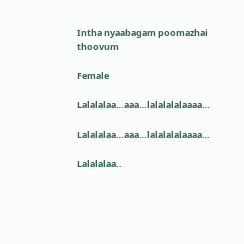Intha nyaabagam poomazhai thoovum

Female

Lalalalaa…aaa…lalalalalaaaa…

Lalalalaa…aaa…lalalalalaaaa…

Lalalalaa..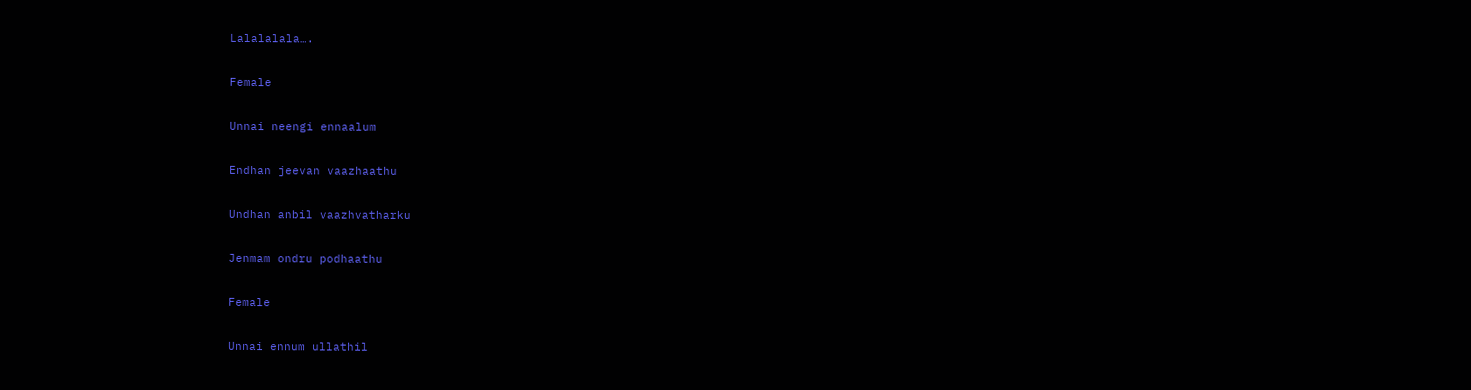Lalalalala….

Female

Unnai neengi ennaalum

Endhan jeevan vaazhaathu

Undhan anbil vaazhvatharku

Jenmam ondru podhaathu

Female

Unnai ennum ullathil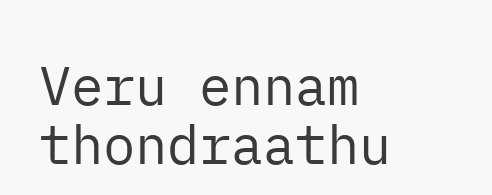Veru ennam thondraathu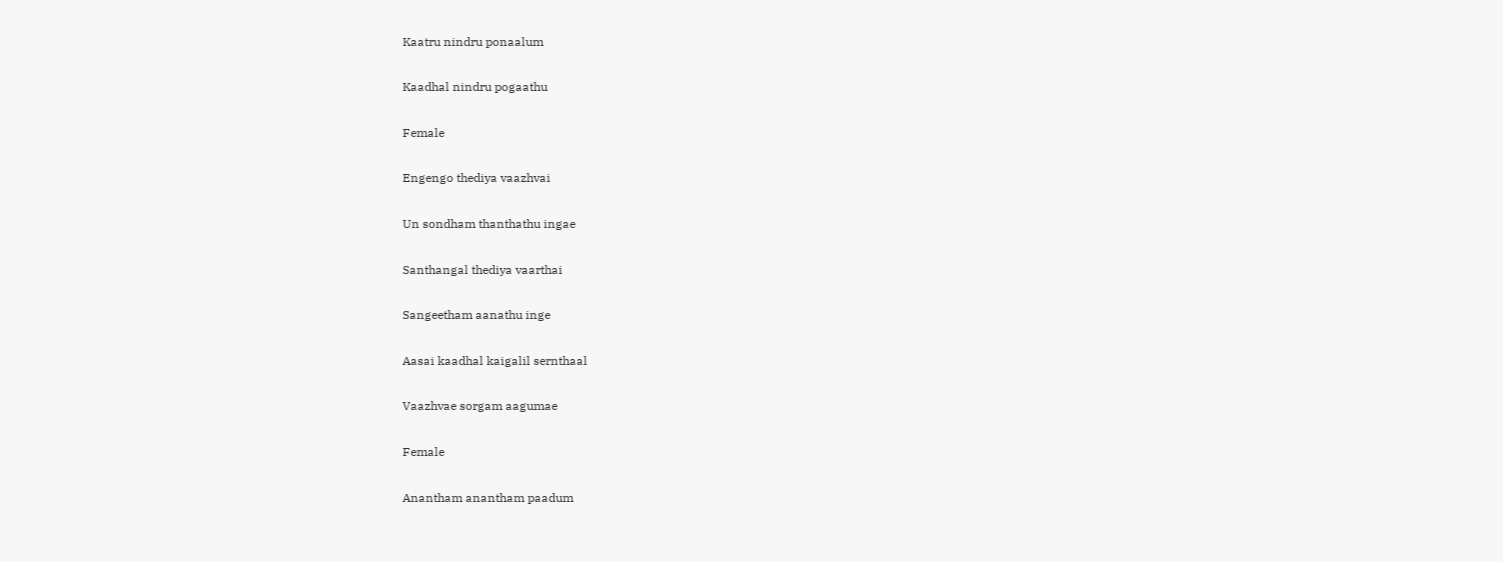Kaatru nindru ponaalum

Kaadhal nindru pogaathu

Female

Engengo thediya vaazhvai

Un sondham thanthathu ingae

Santhangal thediya vaarthai

Sangeetham aanathu inge

Aasai kaadhal kaigalil sernthaal

Vaazhvae sorgam aagumae

Female

Anantham anantham paadum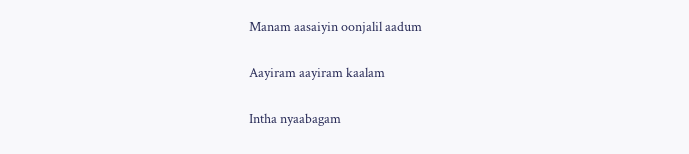Manam aasaiyin oonjalil aadum

Aayiram aayiram kaalam

Intha nyaabagam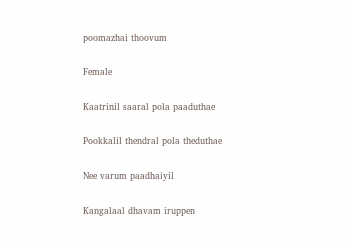poomazhai thoovum

Female

Kaatrinil saaral pola paaduthae

Pookkalil thendral pola theduthae

Nee varum paadhaiyil

Kangalaal dhavam iruppen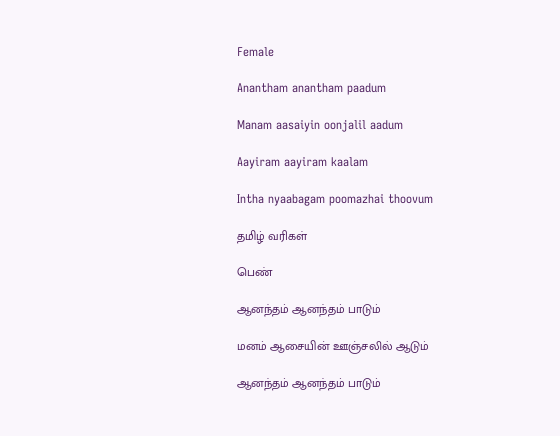Female

Anantham anantham paadum

Manam aasaiyin oonjalil aadum

Aayiram aayiram kaalam

Intha nyaabagam poomazhai thoovum

தமிழ் வரிகள்

பெண்

ஆனந்தம் ஆனந்தம் பாடும்

மனம் ஆசையின் ஊஞ்சலில் ஆடும்

ஆனந்தம் ஆனந்தம் பாடும்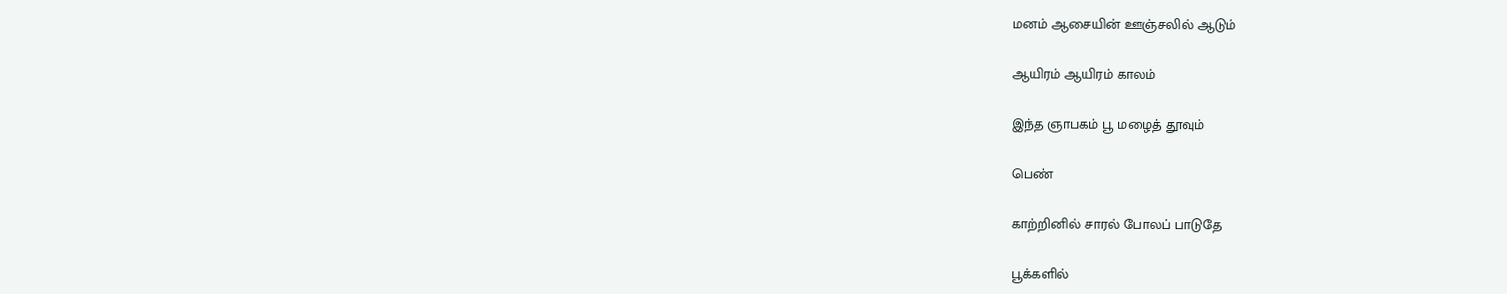மனம் ஆசையின் ஊஞ்சலில் ஆடும்

ஆயிரம் ஆயிரம் காலம்

இந்த ஞாபகம் பூ மழைத் தூவும்

பெண்

காற்றினில் சாரல் போலப் பாடுதே

பூக்களில்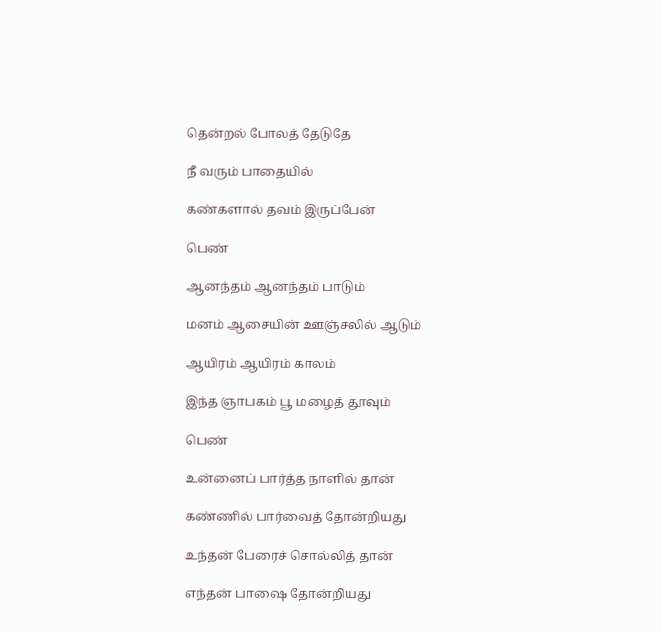தென்றல் போலத் தேடுதே

நீ வரும் பாதையில்

கண்களால் தவம் இருப்பேன்

பெண்

ஆனந்தம் ஆனந்தம் பாடும்

மனம் ஆசையின் ஊஞ்சலில் ஆடும்

ஆயிரம் ஆயிரம் காலம்

இந்த ஞாபகம் பூ மழைத் தூவும்

பெண்

உன்னைப் பார்த்த நாளில் தான்

கண்ணில் பார்வைத் தோன்றியது

உந்தன் பேரைச் சொல்லித் தான்

எந்தன் பாஷை தோன்றியது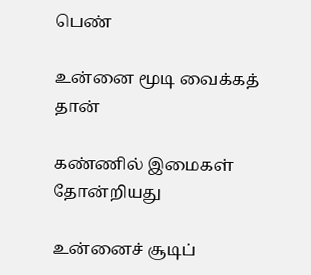பெண்

உன்னை மூடி வைக்கத் தான்

கண்ணில் இமைகள் தோன்றியது

உன்னைச் சூடிப்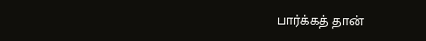பார்க்கத் தான்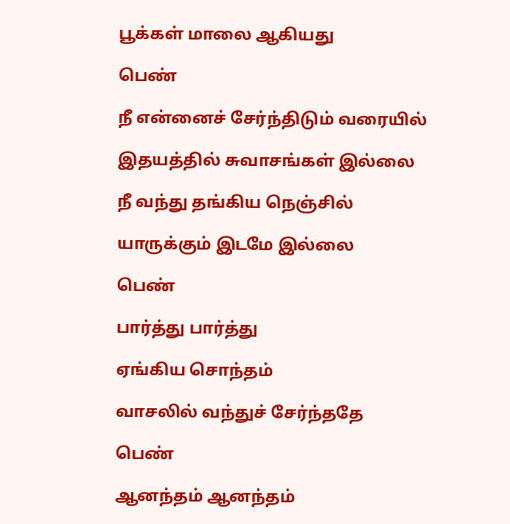பூக்கள் மாலை ஆகியது

பெண்

நீ என்னைச் சேர்ந்திடும் வரையில்

இதயத்தில் சுவாசங்கள் இல்லை

நீ வந்து தங்கிய நெஞ்சில்

யாருக்கும் இடமே இல்லை

பெண்

பார்த்து பார்த்து

ஏங்கிய சொந்தம்

வாசலில் வந்துச் சேர்ந்ததே

பெண்

ஆனந்தம் ஆனந்தம்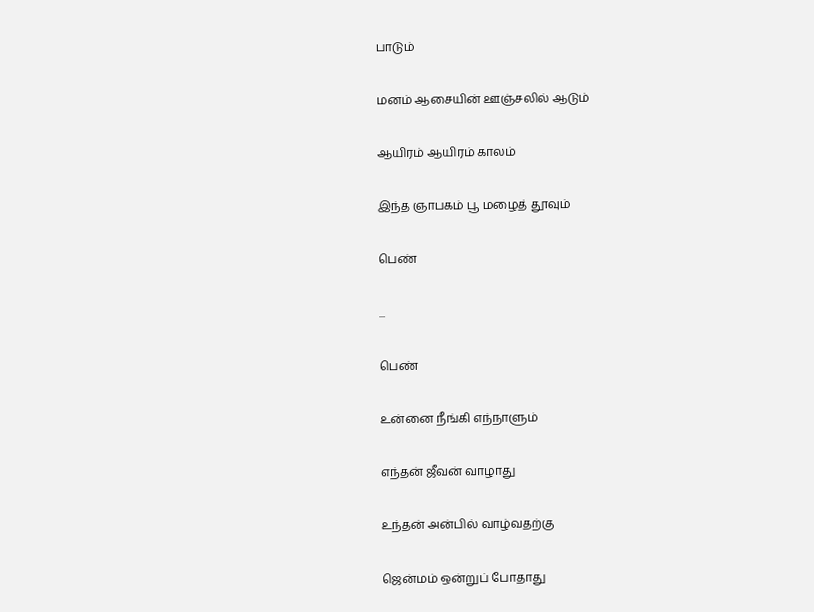பாடும்

மனம் ஆசையின் ஊஞ்சலில் ஆடும்

ஆயிரம் ஆயிரம் காலம்

இந்த ஞாபகம் பூ மழைத் தூவும்

பெண்

...

பெண்

உன்னை நீங்கி எந்நாளும்

எந்தன் ஜீவன் வாழாது

உந்தன் அன்பில் வாழ்வதற்கு

ஜென்மம் ஒன்றுப் போதாது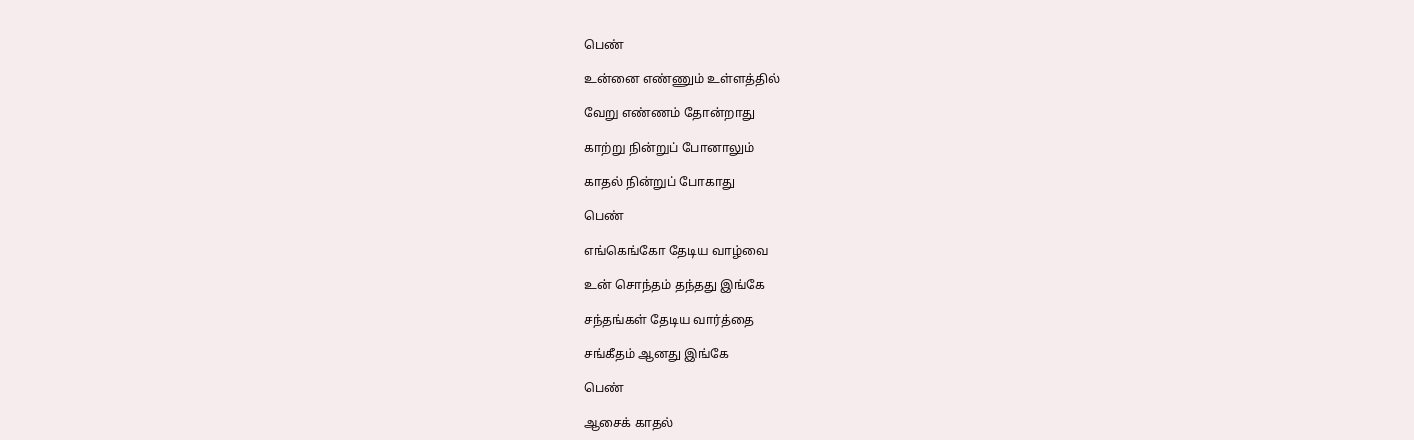பெண்

உன்னை எண்ணும் உள்ளத்தில்

வேறு எண்ணம் தோன்றாது

காற்று நின்றுப் போனாலும்

காதல் நின்றுப் போகாது

பெண்

எங்கெங்கோ தேடிய வாழ்வை

உன் சொந்தம் தந்தது இங்கே

சந்தங்கள் தேடிய வார்த்தை

சங்கீதம் ஆனது இங்கே

பெண்

ஆசைக் காதல்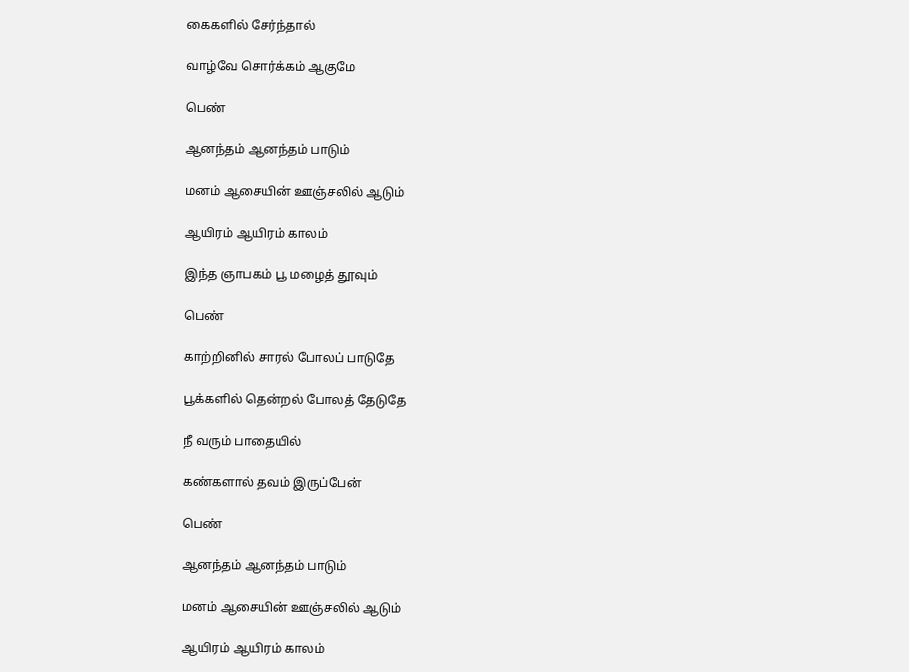கைகளில் சேர்ந்தால்

வாழ்வே சொர்க்கம் ஆகுமே

பெண்

ஆனந்தம் ஆனந்தம் பாடும்

மனம் ஆசையின் ஊஞ்சலில் ஆடும்

ஆயிரம் ஆயிரம் காலம்

இந்த ஞாபகம் பூ மழைத் தூவும்

பெண்

காற்றினில் சாரல் போலப் பாடுதே

பூக்களில் தென்றல் போலத் தேடுதே

நீ வரும் பாதையில்

கண்களால் தவம் இருப்பேன்

பெண்

ஆனந்தம் ஆனந்தம் பாடும்

மனம் ஆசையின் ஊஞ்சலில் ஆடும்

ஆயிரம் ஆயிரம் காலம்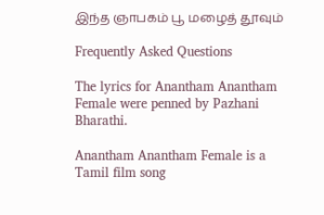இந்த ஞாபகம் பூ மழைத் தூவும்

Frequently Asked Questions

The lyrics for Anantham Anantham Female were penned by Pazhani Bharathi.

Anantham Anantham Female is a Tamil film song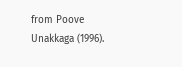from Poove Unakkaga (1996).